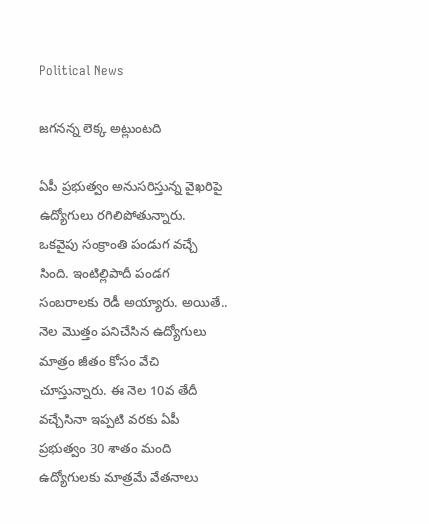Political News

జగనన్న లెక్క అట్లుంటది

ఏపీ ప్ర‌భుత్వం అనుస‌రిస్తున్న వైఖ‌రిపై ఉద్యోగులు ర‌గిలిపోతున్నారు. ఒక‌వైపు సంక్రాంతి పండుగ వ‌చ్చే సింది. ఇంటిల్లిపాదీ పండ‌గ సంబ‌రాల‌కు రెడీ అయ్యారు. అయితే.. నెల మొత్తం ప‌నిచేసిన ఉద్యోగులు మాత్రం జీతం కోసం వేచి చూస్తున్నారు. ఈ నెల 10వ తేదీ వ‌చ్చేసినా ఇప్ప‌టి వ‌ర‌కు ఏపీ ప్ర‌భుత్వం 30 శాతం మంది ఉద్యోగుల‌కు మాత్ర‌మే వేత‌నాలు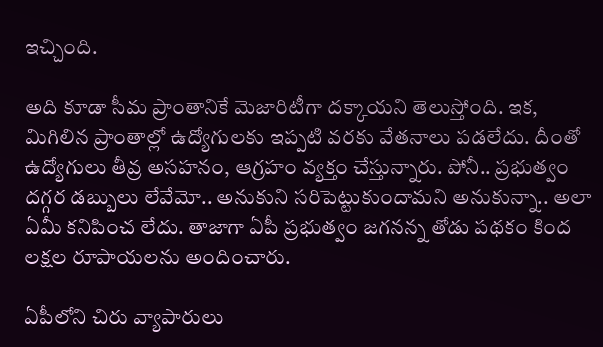ఇచ్చింది.

అది కూడా సీమ ప్రాంతానికే మెజారిటీగా ద‌క్కాయ‌ని తెలుస్తోంది. ఇక‌, మిగిలిన ప్రాంతాల్లో ఉద్యోగుల‌కు ఇప్ప‌టి వ‌ర‌కు వేత‌నాలు ప‌డ‌లేదు. దీంతో ఉద్యోగులు తీవ్ర అస‌హ‌నం, ఆగ్ర‌హం వ్య‌క్తం చేస్తున్నారు. పోనీ.. ప్ర‌భుత్వం ద‌గ్గ‌ర డ‌బ్బులు లేవేమో.. అనుకుని స‌రిపెట్టుకుందామ‌ని అనుకున్నా.. అలా ఏమీ క‌నిపించ లేదు. తాజాగా ఏపీ ప్ర‌భుత్వం జ‌గ‌న‌న్న తోడు ప‌థ‌కం కింద ల‌క్ష‌ల రూపాయ‌ల‌ను అందించారు.

ఏపీలోని చిరు వ్యాపారులు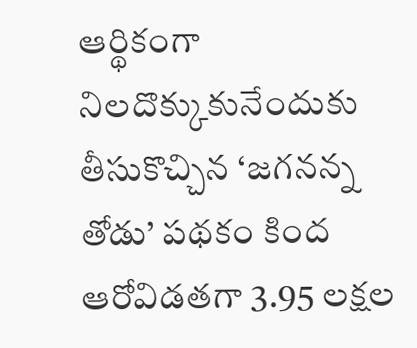ఆర్థికంగా నిలదొక్కుకునేందుకు తీసుకొచ్చిన ‘జగనన్న తోడు’ పథకం కింద ఆరోవిడతగా 3.95 లక్షల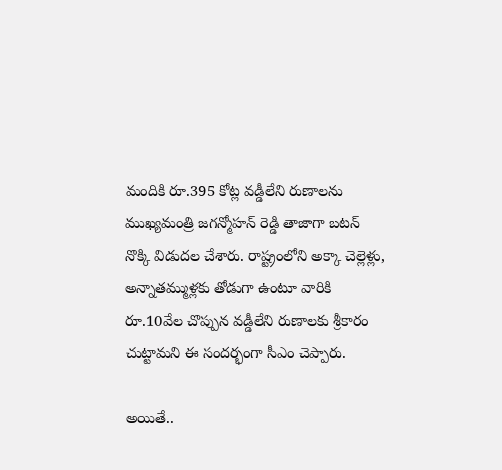మందికి రూ.395 కోట్ల వడ్డీలేని రుణాలను ముఖ్యమంత్రి జగన్మోహన్ రెడ్డి తాజాగా బటన్ నొక్కి విడుదల చేశారు. రాష్ట్రంలోని అక్కా చెల్లెళ్లు, అన్నాతమ్ముళ్లకు తోడుగా ఉంటూ వారికి రూ.10వేల చొప్పున వడ్డీలేని రుణాలకు శ్రీకారం చుట్టామ‌ని ఈ సంద‌ర్భంగా సీఎం చెప్పారు.

అయితే..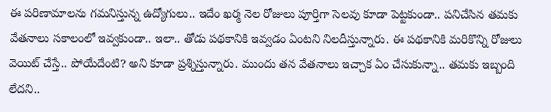ఈ ప‌రిణామాల‌ను గ‌మ‌నిస్తున్న ఉద్యోగులు.. ఇదేం ఖ‌ర్మ‌ నెల రోజులు పూర్తిగా సెల‌వు కూడా పెట్ట‌కుండా.. ప‌నిచేసిన త‌మ‌కు వేత‌నాలు స‌కాలంలో ఇవ్వ‌కుండా.. ఇలా.. తోడు ప‌థ‌కానికి ఇవ్వ‌డం ఏంట‌ని నిల‌దీస్తున్నారు. ఈ ప‌థ‌కానికి మ‌రికొన్ని రోజులు వెయిట్ చేస్తే.. పోయేదేంటి? అని కూడా ప్ర‌శ్నిస్తున్నారు. ముందు త‌న వేత‌నాలు ఇచ్చాక ఏం చేసుకున్నా.. త‌మ‌కు ఇబ్బంది లేద‌ని..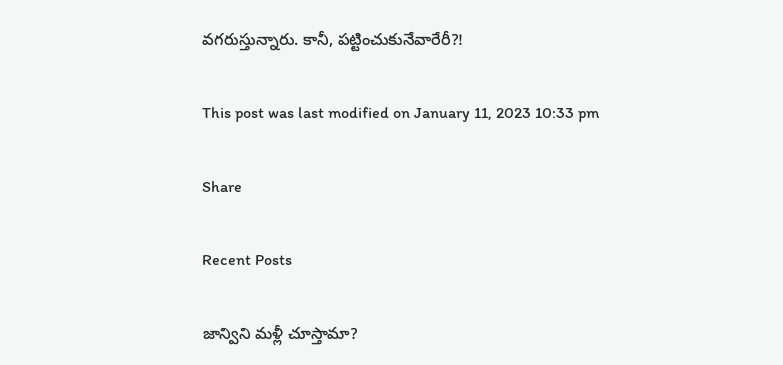వ‌గ‌రుస్తున్నారు. కానీ, ప‌ట్టించుకునేవారేరీ?!

This post was last modified on January 11, 2023 10:33 pm

Share

Recent Posts

జాన్విని మ‌ళ్లీ చూస్తామా?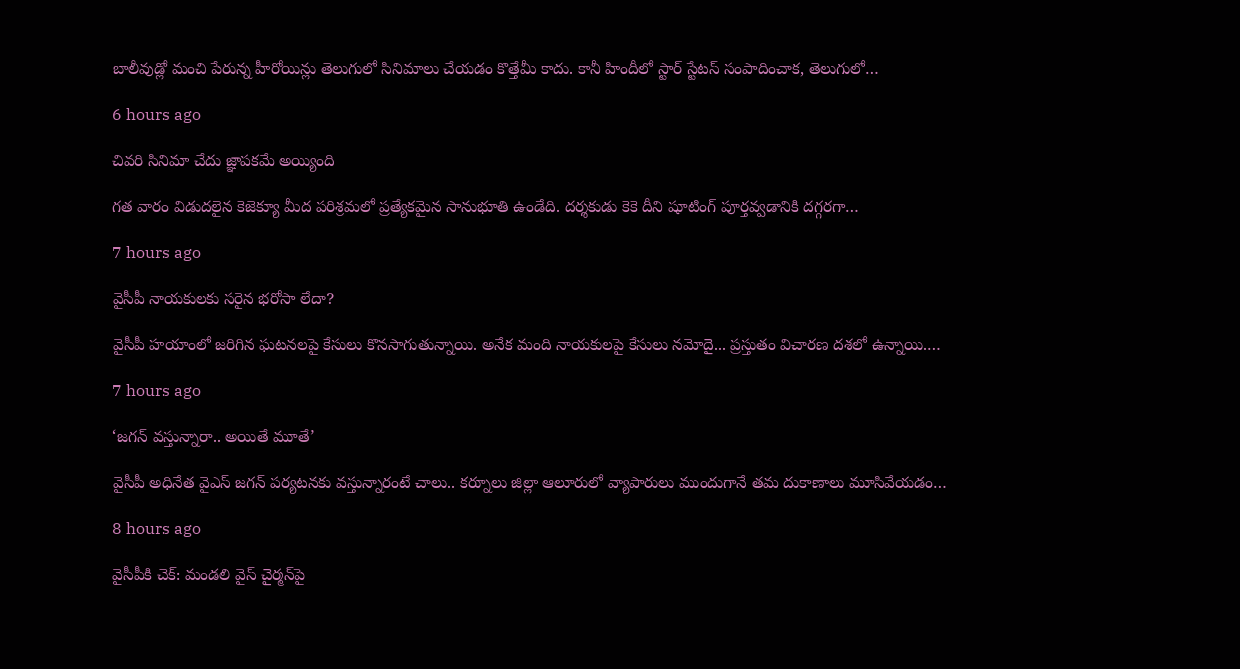బాలీవుడ్లో మంచి పేరున్న హీరోయిన్లు తెలుగులో సినిమాలు చేయ‌డం కొత్తేమీ కాదు. కానీ హిందీలో స్టార్ స్టేట‌స్ సంపాదించాక‌, తెలుగులో…

6 hours ago

చివరి సినిమా చేదు జ్ఞాపకమే అయ్యింది

గత వారం విడుదలైన కెజెక్యూ మీద పరిశ్రమలో ప్రత్యేకమైన సానుభూతి ఉండేది. దర్శకుడు కెకె దీని షూటింగ్ పూర్తవ్వడానికి దగ్గరగా…

7 hours ago

వైసీపీ నాయకులకు సరైన భరోసా లేదా?

వైసీపీ హ‌యాంలో జ‌రిగిన ఘ‌ట‌న‌ల‌పై కేసులు కొన‌సాగుతున్నాయి. అనేక మంది నాయ‌కుల‌పై కేసులు న‌మోదై... ప్ర‌స్తుతం విచార‌ణ ద‌శ‌లో ఉన్నాయి.…

7 hours ago

‘జగన్ వస్తున్నారా.. అయితే మూతే’

వైసీపీ అధినేత వైఎస్ జగన్ పర్యటనకు వస్తున్నారంటే చాలు.. కర్నూలు జిల్లా ఆలూరులో వ్యాపారులు ముందుగానే తమ దుకాణాలు మూసివేయడం…

8 hours ago

వైసీపీకి చెక్‌: మండలి వైస్ చైర్మన్‌పై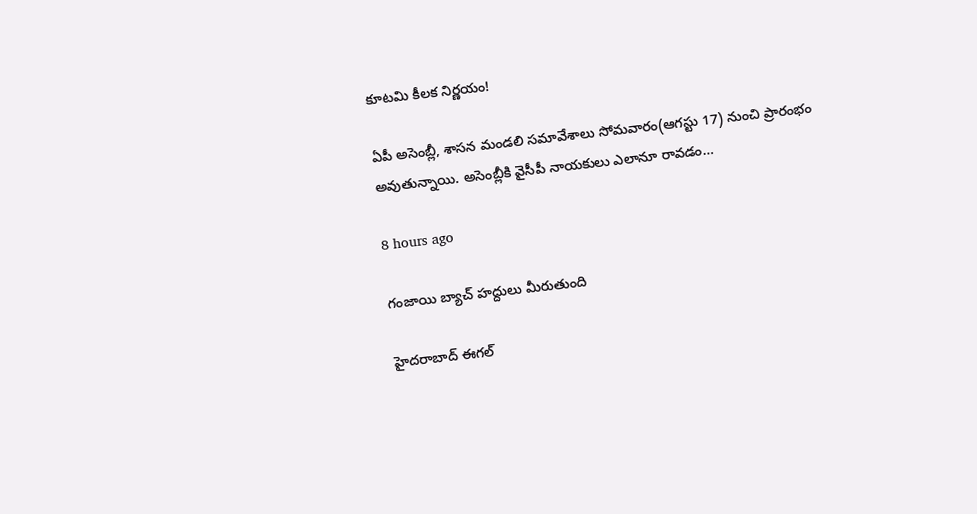కూటమి కీలక నిర్ణయం!

ఏపీ అసెంబ్లీ, శాసన మండలి సమావేశాలు సోమవారం(ఆగస్టు 17) నుంచి ప్రారంభం అవుతున్నాయి. అసెంబ్లీకి వైసీపీ నాయకులు ఎలానూ రావడం…

8 hours ago

గంజాయి బ్యాచ్ హద్దులు మీరుతుంది

హైదరాబాద్ ఈగల్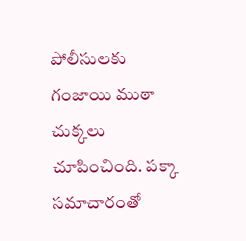పోలీసులకు గంజాయి ముఠా చుక్కలు చూపించింది. పక్కా సమాచారంతో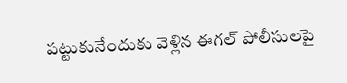పట్టుకునేందుకు వెళ్లిన ఈగల్ పోలీసులపై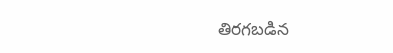తిరగబడిన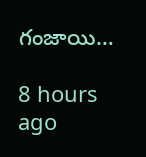గంజాయి…

8 hours ago